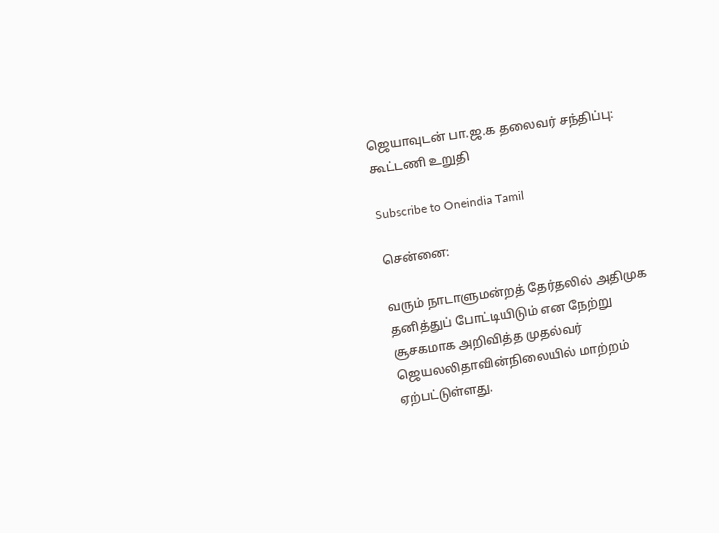ஜெயாவுடன் பா.ஜ.க தலைவர் சந்திப்பு: கூட்டணி உறுதி

Subscribe to Oneindia Tamil

சென்னை:

வரும் நாடாளுமன்றத் தேர்தலில் அதிமுக தனித்துப் போட்டியிடும் என நேற்று சூசகமாக அறிவித்த முதல்வர் ஜெயலலிதாவின்நிலையில் மாற்றம் ஏற்பட்டுள்ளது.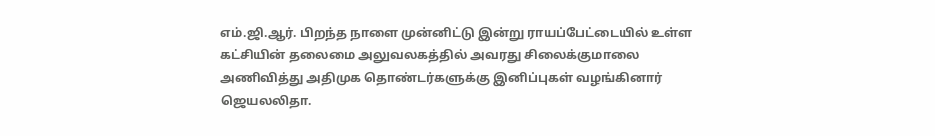எம்.ஜி.ஆர். பிறந்த நாளை முன்னிட்டு இன்று ராயப்பேட்டையில் உள்ள கட்சியின் தலைமை அலுவலகத்தில் அவரது சிலைக்குமாலை அணிவித்து அதிமுக தொண்டர்களுக்கு இனிப்புகள் வழங்கினார் ஜெயலலிதா.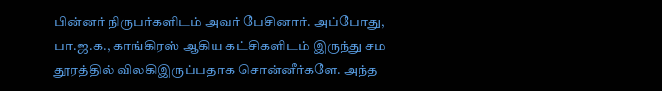பின்னர் நிருபர்களிடம் அவர் பேசினார். அப்போது, பா.ஜ.க., காங்கிரஸ் ஆகிய கட்சிகளிடம் இருந்து சம தூரத்தில் விலகிஇருப்பதாக சொன்னீர்களே. அந்த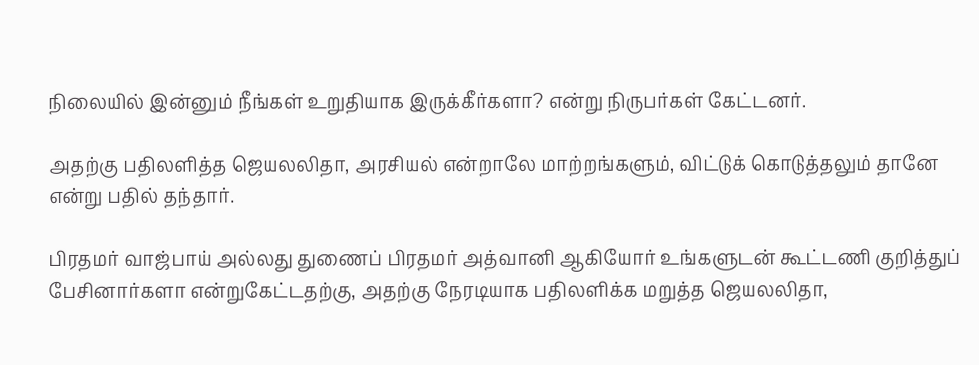நிலையில் இன்னும் நீங்கள் உறுதியாக இருக்கீர்களா? என்று நிருபர்கள் கேட்டனர்.

அதற்கு பதிலளித்த ஜெயலலிதா, அரசியல் என்றாலே மாற்றங்களும், விட்டுக் கொடுத்தலும் தானே என்று பதில் தந்தார்.

பிரதமர் வாஜ்பாய் அல்லது துணைப் பிரதமர் அத்வானி ஆகியோர் உங்களுடன் கூட்டணி குறித்துப் பேசினார்களா என்றுகேட்டதற்கு, அதற்கு நேரடியாக பதிலளிக்க மறுத்த ஜெயலலிதா,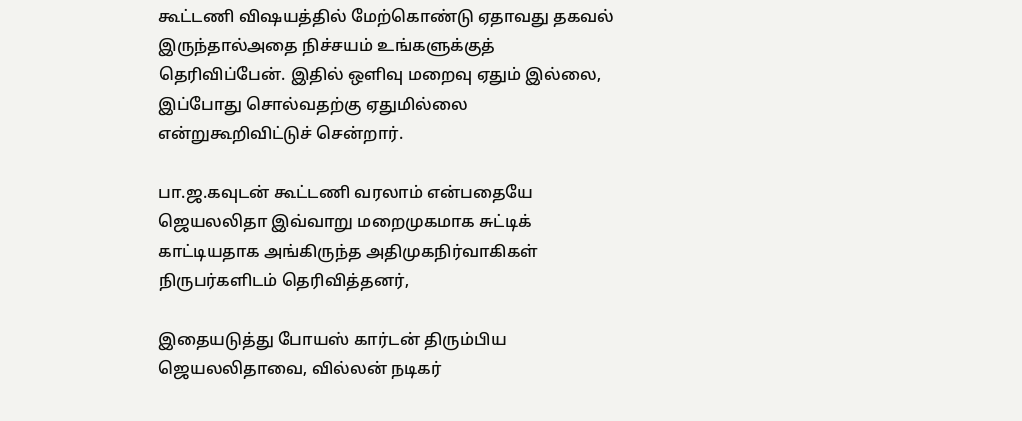கூட்டணி விஷயத்தில் மேற்கொண்டு ஏதாவது தகவல் இருந்தால்அதை நிச்சயம் உங்களுக்குத் தெரிவிப்பேன். இதில் ஒளிவு மறைவு ஏதும் இல்லை, இப்போது சொல்வதற்கு ஏதுமில்லை என்றுகூறிவிட்டுச் சென்றார்.

பா.ஜ.கவுடன் கூட்டணி வரலாம் என்பதையே ஜெயலலிதா இவ்வாறு மறைமுகமாக சுட்டிக் காட்டியதாக அங்கிருந்த அதிமுகநிர்வாகிகள் நிருபர்களிடம் தெரிவித்தனர்,

இதையடுத்து போயஸ் கார்டன் திரும்பிய ஜெயலலிதாவை, வில்லன் நடிகர்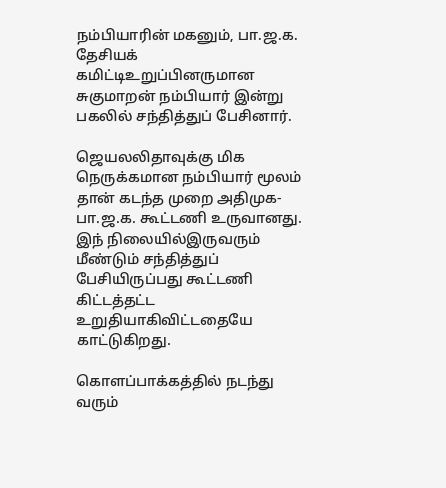நம்பியாரின் மகனும், பா.ஜ.க. தேசியக் கமிட்டிஉறுப்பினருமான சுகுமாறன் நம்பியார் இன்று பகலில் சந்தித்துப் பேசினார்.

ஜெயலலிதாவுக்கு மிக நெருக்கமான நம்பியார் மூலம் தான் கடந்த முறை அதிமுக-பா.ஜ.க. கூட்டணி உருவானது. இந் நிலையில்இருவரும் மீண்டும் சந்தித்துப் பேசியிருப்பது கூட்டணி கிட்டத்தட்ட உறுதியாகிவிட்டதையே காட்டுகிறது.

கொளப்பாக்கத்தில் நடந்து வரும்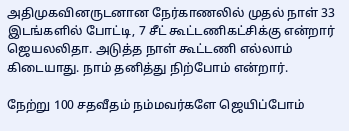அதிமுகவினருடனான நேர்காணலில் முதல் நாள் 33 இடங்களில் போட்டி, 7 சீட் கூட்டணிகட்சிக்கு என்றார் ஜெயலலிதா. அடுத்த நாள் கூட்டணி எல்லாம் கிடையாது. நாம் தனித்து நிற்போம் என்றார்.

நேற்று 100 சதவீதம் நம்மவர்களே ஜெயிப்போம்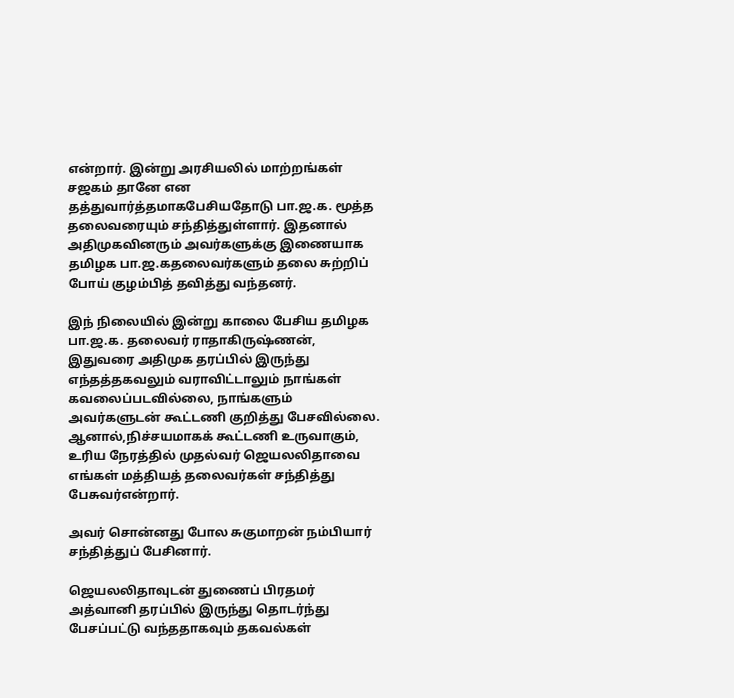என்றார். இன்று அரசியலில் மாற்றங்கள் சஜகம் தானே என தத்துவார்த்தமாகபேசியதோடு பா.ஜ.க. மூத்த தலைவரையும் சந்தித்துள்ளார். இதனால் அதிமுகவினரும் அவர்களுக்கு இணையாக தமிழக பா.ஜ.கதலைவர்களும் தலை சுற்றிப் போய் குழம்பித் தவித்து வந்தனர்.

இந் நிலையில் இன்று காலை பேசிய தமிழக பா.ஜ.க. தலைவர் ராதாகிருஷ்ணன், இதுவரை அதிமுக தரப்பில் இருந்து எந்தத்தகவலும் வராவிட்டாலும் நாங்கள் கவலைப்படவில்லை, நாங்களும் அவர்களுடன் கூட்டணி குறித்து பேசவில்லை. ஆனால்,நிச்சயமாகக் கூட்டணி உருவாகும், உரிய நேரத்தில் முதல்வர் ஜெயலலிதாவை எங்கள் மத்தியத் தலைவர்கள் சந்தித்து பேசுவர்என்றார்.

அவர் சொன்னது போல சுகுமாறன் நம்பியார் சந்தித்துப் பேசினார்.

ஜெயலலிதாவுடன் துணைப் பிரதமர் அத்வானி தரப்பில் இருந்து தொடர்ந்து பேசப்பட்டு வந்ததாகவும் தகவல்கள்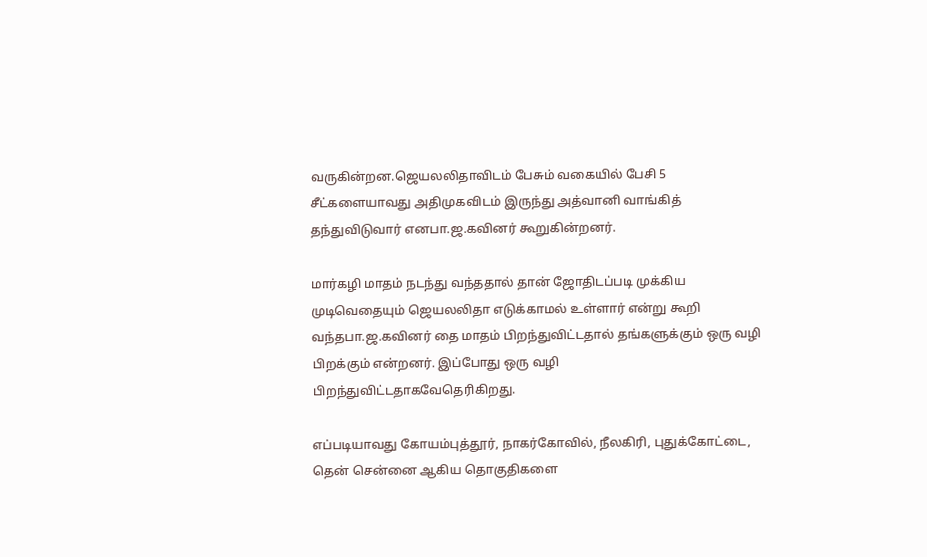வருகின்றன.ஜெயலலிதாவிடம் பேசும் வகையில் பேசி 5 சீட்களையாவது அதிமுகவிடம் இருந்து அத்வானி வாங்கித் தந்துவிடுவார் எனபா.ஜ.கவினர் கூறுகின்றனர்.

மார்கழி மாதம் நடந்து வந்ததால் தான் ஜோதிடப்படி முக்கிய முடிவெதையும் ஜெயலலிதா எடுக்காமல் உள்ளார் என்று கூறி வந்தபா.ஜ.கவினர் தை மாதம் பிறந்துவிட்டதால் தங்களுக்கும் ஒரு வழி பிறக்கும் என்றனர். இப்போது ஒரு வழி பிறந்துவிட்டதாகவேதெரிகிறது.

எப்படியாவது கோயம்புத்தூர், நாகர்கோவில், நீலகிரி, புதுக்கோட்டை, தென் சென்னை ஆகிய தொகுதிகளை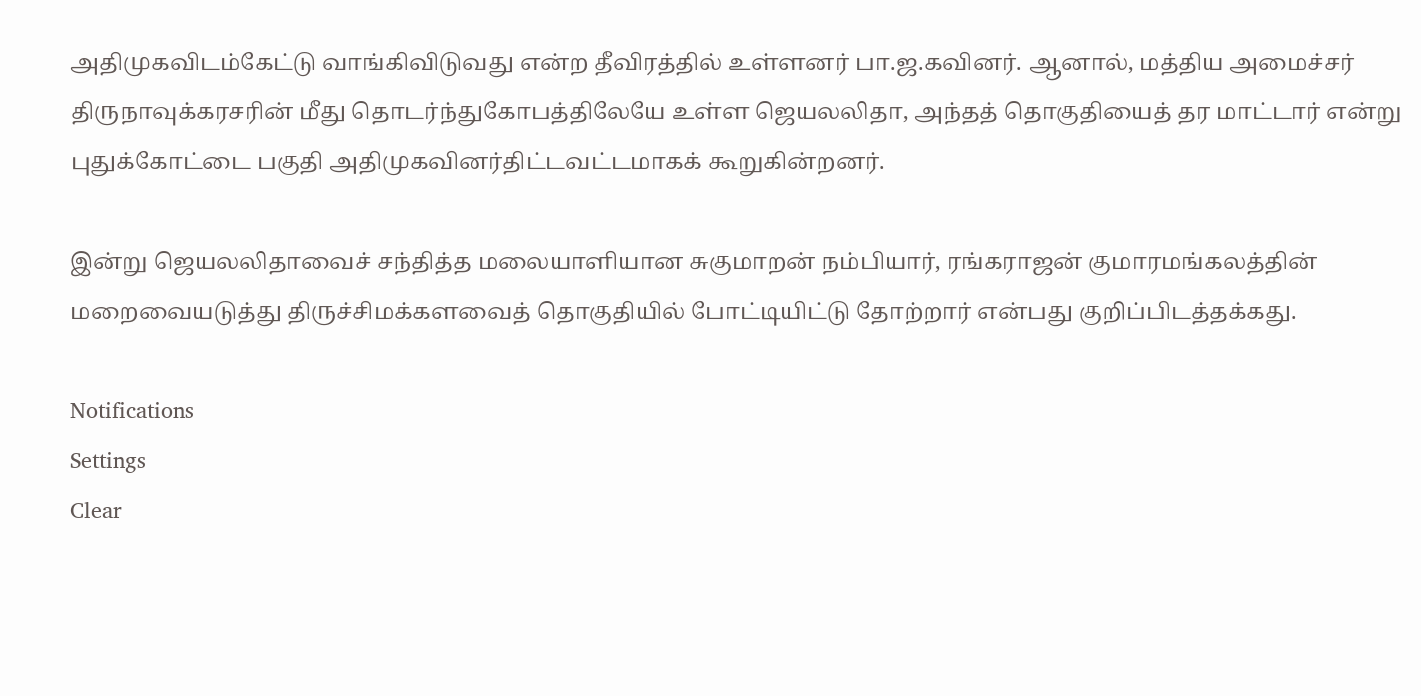அதிமுகவிடம்கேட்டு வாங்கிவிடுவது என்ற தீவிரத்தில் உள்ளனர் பா.ஜ.கவினர். ஆனால், மத்திய அமைச்சர் திருநாவுக்கரசரின் மீது தொடர்ந்துகோபத்திலேயே உள்ள ஜெயலலிதா, அந்தத் தொகுதியைத் தர மாட்டார் என்று புதுக்கோட்டை பகுதி அதிமுகவினர்திட்டவட்டமாகக் கூறுகின்றனர்.

இன்று ஜெயலலிதாவைச் சந்தித்த மலையாளியான சுகுமாறன் நம்பியார், ரங்கராஜன் குமாரமங்கலத்தின் மறைவையடுத்து திருச்சிமக்களவைத் தொகுதியில் போட்டியிட்டு தோற்றார் என்பது குறிப்பிடத்தக்கது.

Notifications
Settings
Clear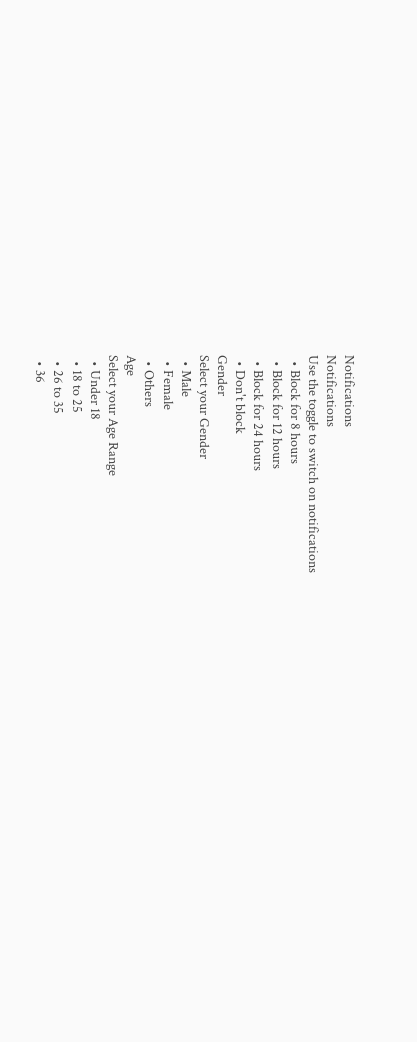Notifications
Notifications
Use the toggle to switch on notifications
  • Block for 8 hours
  • Block for 12 hours
  • Block for 24 hours
  • Don't block
Gender
Select your Gender
  • Male
  • Female
  • Others
Age
Select your Age Range
  • Under 18
  • 18 to 25
  • 26 to 35
  • 36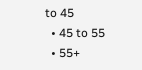to 45
  • 45 to 55
  • 55+